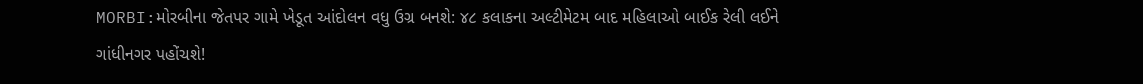MORBI:મોરબીના જેતપર ગામે ખેડૂત આંદોલન વધુ ઉગ્ર બનશે: ૪૮ કલાકના અલ્ટીમેટમ બાદ મહિલાઓ બાઈક રેલી લઈને ગાંધીનગર પહોંચશે!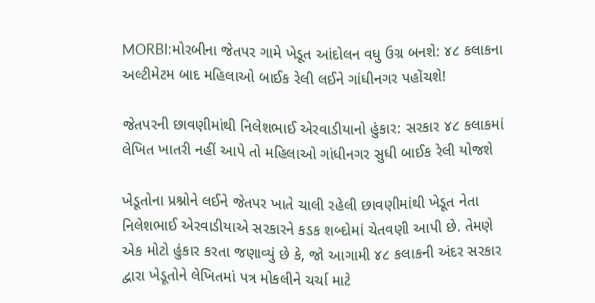MORBI:મોરબીના જેતપર ગામે ખેડૂત આંદોલન વધુ ઉગ્ર બનશે: ૪૮ કલાકના અલ્ટીમેટમ બાદ મહિલાઓ બાઈક રેલી લઈને ગાંધીનગર પહોંચશે!

જેતપરની છાવણીમાંથી નિલેશભાઈ એરવાડીયાનો હુંકાર: સરકાર ૪૮ કલાકમાં લેખિત ખાતરી નહીં આપે તો મહિલાઓ ગાંધીનગર સુધી બાઈક રેલી યોજશે

ખેડૂતોના પ્રશ્નોને લઈને જેતપર ખાતે ચાલી રહેલી છાવણીમાંથી ખેડૂત નેતા નિલેશભાઈ એરવાડીયાએ સરકારને કડક શબ્દોમાં ચેતવણી આપી છે. તેમણે એક મોટો હુંકાર કરતા જણાવ્યું છે કે, જો આગામી ૪૮ કલાકની અંદર સરકાર દ્વારા ખેડૂતોને લેખિતમાં પત્ર મોકલીને ચર્ચા માટે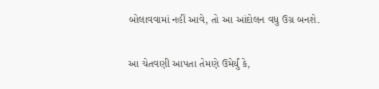બોલાવવામાં નહીં આવે, તો આ આંદોલન વધુ ઉગ્ર બનશે.

આ ચેતવણી આપતા તેમણે ઉમેર્યું કે,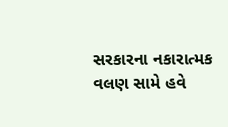સરકારના નકારાત્મક વલણ સામે હવે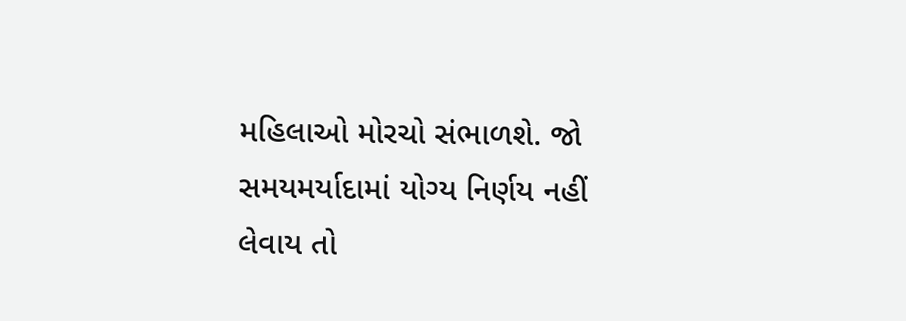મહિલાઓ મોરચો સંભાળશે. જો સમયમર્યાદામાં યોગ્ય નિર્ણય નહીં લેવાય તો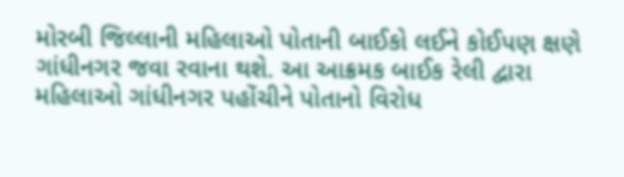મોરબી જિલ્લાની મહિલાઓ પોતાની બાઈકો લઈને કોઈપણ ક્ષણે ગાંધીનગર જવા રવાના થશે. આ આક્રમક બાઈક રેલી દ્વારા મહિલાઓ ગાંધીનગર પહોંચીને પોતાનો વિરોધ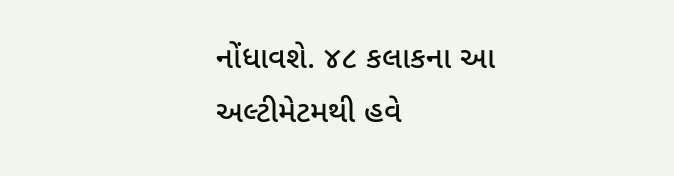નોંધાવશે. ૪૮ કલાકના આ અલ્ટીમેટમથી હવે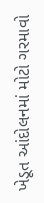ખેડૂત આંદોલનમાં મોટો ગરમાવો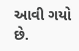આવી ગયો છે.